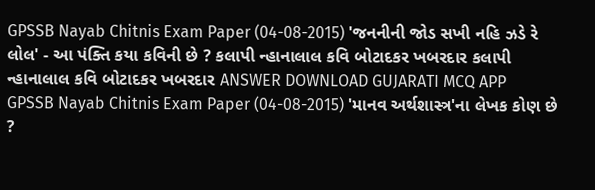GPSSB Nayab Chitnis Exam Paper (04-08-2015) 'જનનીની જોડ સખી નહિ ઝડે રે લોલ' - આ પંક્તિ કયા કવિની છે ? કલાપી ન્હાનાલાલ કવિ બોટાદકર ખબરદાર કલાપી ન્હાનાલાલ કવિ બોટાદકર ખબરદાર ANSWER DOWNLOAD GUJARATI MCQ APP
GPSSB Nayab Chitnis Exam Paper (04-08-2015) 'માનવ અર્થશાસ્ત્ર'ના લેખક કોણ છે ?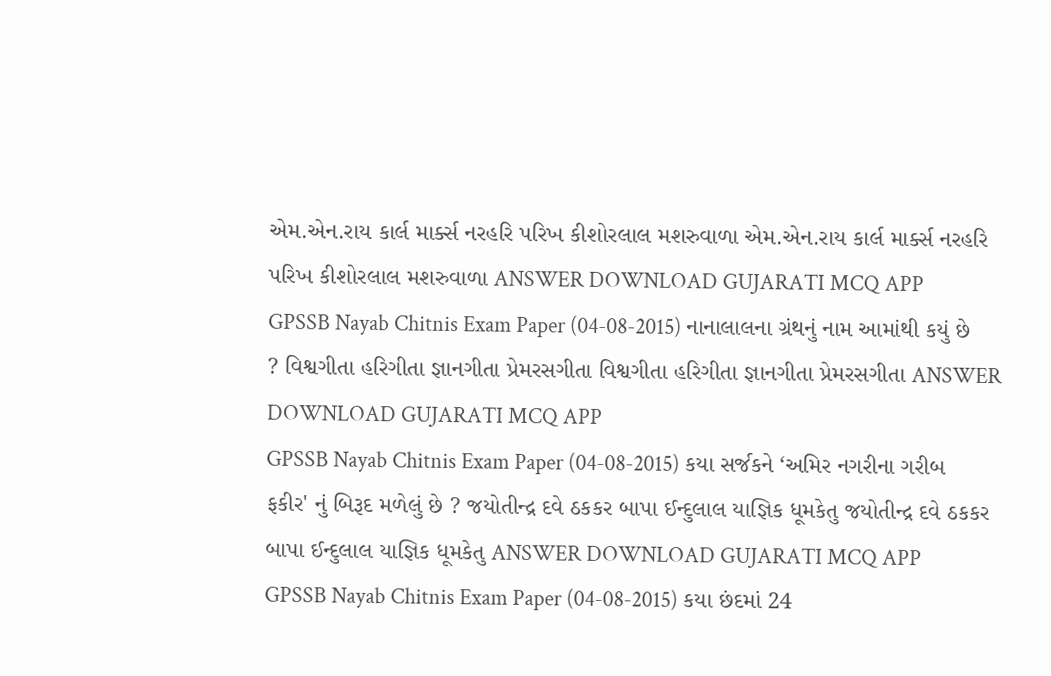એમ.એન.રાય કાર્લ માર્ક્સ નરહરિ પરિખ કીશોરલાલ મશરુવાળા એમ.એન.રાય કાર્લ માર્ક્સ નરહરિ પરિખ કીશોરલાલ મશરુવાળા ANSWER DOWNLOAD GUJARATI MCQ APP
GPSSB Nayab Chitnis Exam Paper (04-08-2015) નાનાલાલના ગ્રંથનું નામ આમાંથી કયું છે ? વિશ્વગીતા હરિગીતા જ્ઞાનગીતા પ્રેમરસગીતા વિશ્વગીતા હરિગીતા જ્ઞાનગીતા પ્રેમરસગીતા ANSWER DOWNLOAD GUJARATI MCQ APP
GPSSB Nayab Chitnis Exam Paper (04-08-2015) કયા સર્જકને ‘અમિર નગરીના ગરીબ ફકીર' નું બિરૂદ મળેલું છે ? જયોતીન્દ્ર દવે ઠકકર બાપા ઈન્દુલાલ યાજ્ઞિક ધૂમકેતુ જયોતીન્દ્ર દવે ઠકકર બાપા ઈન્દુલાલ યાજ્ઞિક ધૂમકેતુ ANSWER DOWNLOAD GUJARATI MCQ APP
GPSSB Nayab Chitnis Exam Paper (04-08-2015) કયા છંદમાં 24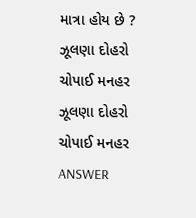માત્રા હોય છે ? ઝૂલણા દોહરો ચોપાઈ મનહર ઝૂલણા દોહરો ચોપાઈ મનહર ANSWER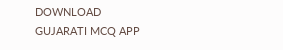DOWNLOAD GUJARATI MCQ APP